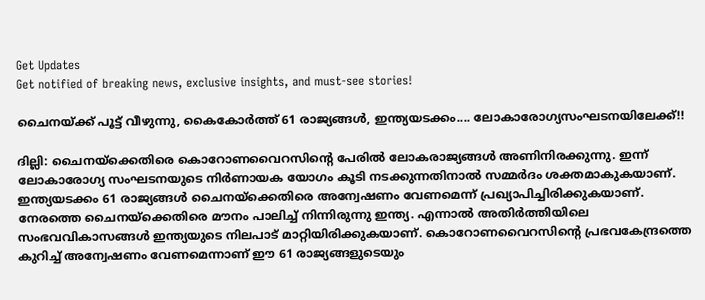Get Updates
Get notified of breaking news, exclusive insights, and must-see stories!

ചൈനയ്ക്ക് പൂട്ട് വീഴുന്നു, കൈകോര്‍ത്ത് 61 രാജ്യങ്ങള്‍, ഇന്ത്യയടക്കം.... ലോകാരോഗ്യസംഘടനയിലേക്ക്!!

ദില്ലി: ചൈനയ്‌ക്കെതിരെ കൊറോണവൈറസിന്റെ പേരില്‍ ലോകരാജ്യങ്ങള്‍ അണിനിരക്കുന്നു. ഇന്ന് ലോകാരോഗ്യ സംഘടനയുടെ നിര്‍ണായക യോഗം കൂടി നടക്കുന്നതിനാല്‍ സമ്മര്‍ദം ശക്തമാകുകയാണ്. ഇന്ത്യയടക്കം 61 രാജ്യങ്ങള്‍ ചൈനയ്‌ക്കെതിരെ അന്വേഷണം വേണമെന്ന് പ്രഖ്യാപിച്ചിരിക്കുകയാണ്. നേരത്തെ ചൈനയ്‌ക്കെതിരെ മൗനം പാലിച്ച് നിന്നിരുന്നു ഇന്ത്യ. എന്നാല്‍ അതിര്‍ത്തിയിലെ സംഭവവികാസങ്ങള്‍ ഇന്ത്യയുടെ നിലപാട് മാറ്റിയിരിക്കുകയാണ്. കൊറോണവൈറസിന്റെ പ്രഭവകേന്ദ്രത്തെ കുറിച്ച് അന്വേഷണം വേണമെന്നാണ് ഈ 61 രാജ്യങ്ങളുടെയും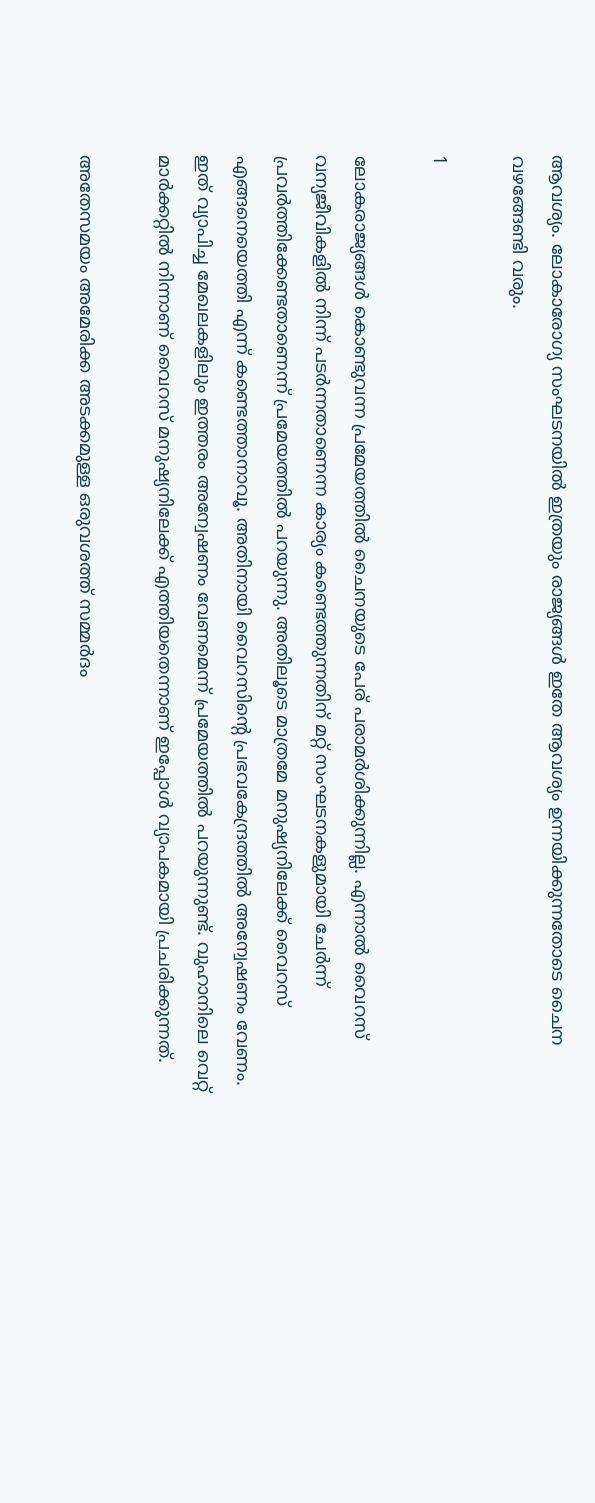ആവശ്യം. ലോകാരോഗ്യ സംഘടനയില്‍ ഇത്രയും രാജ്യങ്ങള്‍ ഇതേ ആവശ്യം ഉന്നയിക്കുന്നതോടെ ചൈന വഴങ്ങേണ്ടി വരും.

1

ലോകരാജ്യങ്ങള്‍ കൊണ്ടുവന്ന പ്രമേയത്തില്‍ ചൈനയുടെ പേര് പരാമര്‍ശിക്കുന്നില്ല. എന്നാല്‍ വൈറസ് വന്യജീവികളില്‍ നിന്ന് പടര്‍ന്നതാണെന്ന കാര്യം കണ്ടെത്തുന്നതിന് മറ്റ് സംഘടനകളുമായി ചേര്‍ന്ന് പ്രവര്‍ത്തിക്കേണ്ടതാണെന്ന് പ്രമേയത്തില്‍ പറയുന്നു. അതിലൂടെ മാത്രമേ മനുഷ്യനിലേക്ക് വൈറസ് എങ്ങനെയെത്തി എന്ന് കണ്ടെത്താനാവൂ. അതിനായി വൈറസിന്റെ പ്രഭവകേന്ദ്രത്തില്‍ അന്വേഷണം വേണം. ഇത് വ്യാപിച്ച മേഖലകളിലും ഇത്തരം അന്വേഷണം വേണമെന്ന് പ്രമേയത്തില്‍ പറയുന്നുണ്ട്. വുഹാനിലെ വെറ്റ് മാര്‍ക്കറ്റില്‍ നിന്നാണ് വൈറസ് മനുഷ്യനിലേക്ക് എത്തിയതെന്നാണ് ഇപ്പോള്‍ വ്യാപകമായി പ്രചരിക്കുന്നത്.

അതേസമയം അമേരിക്ക അടക്കമുള്ള ഒരുവശത്ത് സമ്മര്‍ദം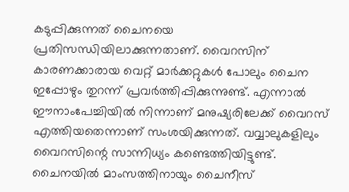കടുപ്പിക്കുന്നത് ചൈനയെ പ്രതിസന്ധിയിലാക്കുന്നതാണ്. വൈറസിന് കാരണക്കാരായ വെറ്റ് മാര്‍ക്കറ്റുകള്‍ പോലും ചൈന ഇപ്പോഴും തുറന്ന് പ്രവര്‍ത്തിപ്പിക്കുന്നുണ്ട്. എന്നാല്‍ ഈനാംപേച്ചിയില്‍ നിന്നാണ് മനുഷ്യരിലേക്ക് വൈറസ് എത്തിയതെന്നാണ് സംശയിക്കുന്നത്. വവ്വാലുകളിലും വൈറസിന്റെ സാന്നിധ്യം കണ്ടെത്തിയിട്ടുണ്ട്. ചൈനയില്‍ മാംസത്തിനായും ചൈനീസ്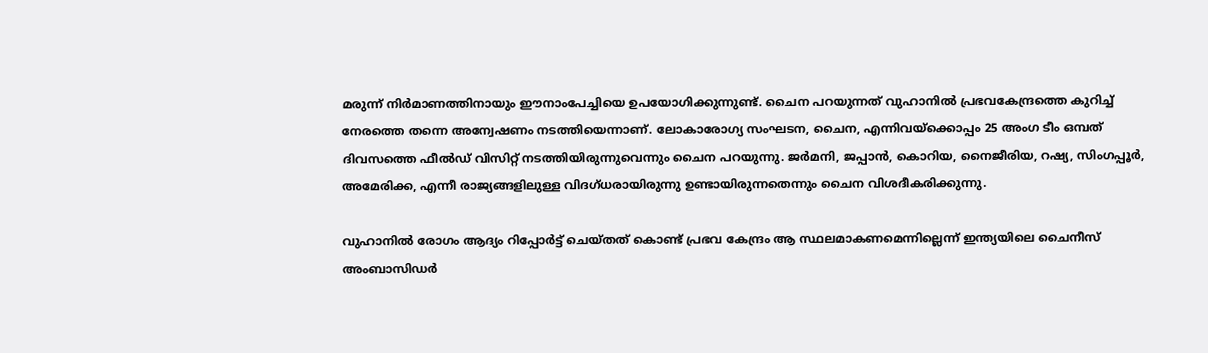മരുന്ന് നിര്‍മാണത്തിനായും ഈനാംപേച്ചിയെ ഉപയോഗിക്കുന്നുണ്ട്. ചൈന പറയുന്നത് വുഹാനില്‍ പ്രഭവകേന്ദ്രത്തെ കുറിച്ച് നേരത്തെ തന്നെ അന്വേഷണം നടത്തിയെന്നാണ്. ലോകാരോഗ്യ സംഘടന, ചൈന, എന്നിവയ്‌ക്കൊപ്പം 25 അംഗ ടീം ഒമ്പത് ദിവസത്തെ ഫീല്‍ഡ് വിസിറ്റ് നടത്തിയിരുന്നുവെന്നും ചൈന പറയുന്നു. ജര്‍മനി, ജപ്പാന്‍, കൊറിയ, നൈജീരിയ, റഷ്യ, സിംഗപ്പൂര്‍, അമേരിക്ക, എന്നീ രാജ്യങ്ങളിലുള്ള വിദഗ്ധരായിരുന്നു ഉണ്ടായിരുന്നതെന്നും ചൈന വിശദീകരിക്കുന്നു.

വുഹാനില്‍ രോഗം ആദ്യം റിപ്പോര്‍ട്ട് ചെയ്തത് കൊണ്ട് പ്രഭവ കേന്ദ്രം ആ സ്ഥലമാകണമെന്നില്ലെന്ന് ഇന്ത്യയിലെ ചൈനീസ് അംബാസിഡര്‍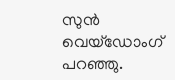സുന്‍ വെയ്‌ഡോംഗ് പറഞ്ഞു.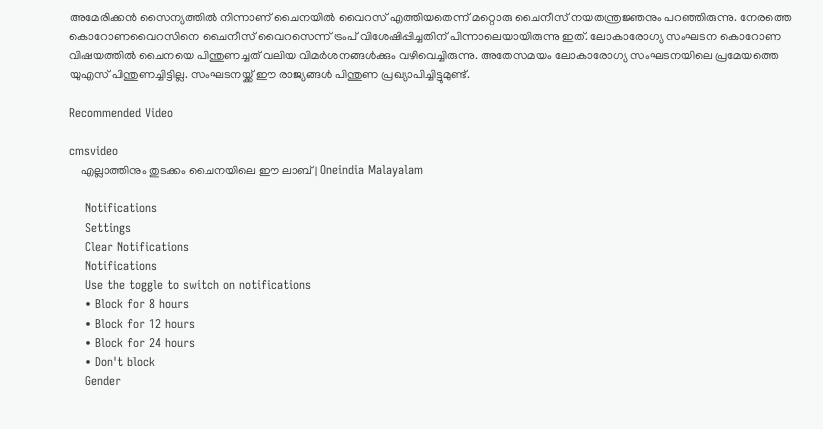അമേരിക്കന്‍ സൈന്യത്തില്‍ നിന്നാണ് ചൈനയില്‍ വൈറസ് എത്തിയതെന്ന് മറ്റൊരു ചൈനീസ് നയതന്ത്രജ്ഞനും പറഞ്ഞിരുന്നു. നേരത്തെ കൊറോണവൈറസിനെ ചൈനീസ് വൈറസെന്ന് ട്രംപ് വിശേഷിപ്പിച്ചതിന് പിന്നാലെയായിരുന്നു ഇത്. ലോകാരോഗ്യ സംഘടന കൊറോണ വിഷയത്തില്‍ ചൈനയെ പിന്തുണച്ചത് വലിയ വിമര്‍ശനങ്ങള്‍ക്കും വഴിവെച്ചിരുന്നു. അതേസമയം ലോകാരോഗ്യ സംഘടനയിലെ പ്രമേയത്തെ യുഎസ് പിന്തുണച്ചിട്ടില്ല. സംഘടനയ്ക്ക് ഈ രാജ്യങ്ങള്‍ പിന്തുണ പ്രഖ്യാപിച്ചിട്ടുമുണ്ട്.

Recommended Video

cmsvideo
    എല്ലാത്തിനും തുടക്കം ചൈനയിലെ ഈ ലാബ് | Oneindia Malayalam

    Notifications
    Settings
    Clear Notifications
    Notifications
    Use the toggle to switch on notifications
    • Block for 8 hours
    • Block for 12 hours
    • Block for 24 hours
    • Don't block
    Gender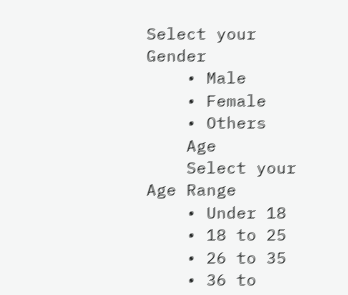Select your Gender
    • Male
    • Female
    • Others
    Age
    Select your Age Range
    • Under 18
    • 18 to 25
    • 26 to 35
    • 36 to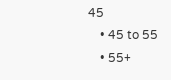45
    • 45 to 55
    • 55+